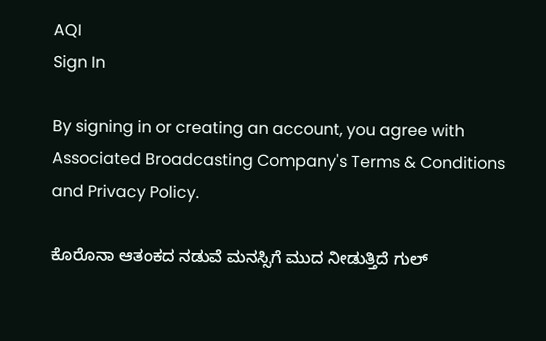AQI
Sign In

By signing in or creating an account, you agree with Associated Broadcasting Company's Terms & Conditions and Privacy Policy.

ಕೊರೊನಾ ಆತಂಕದ ನಡುವೆ ಮನಸ್ಸಿಗೆ ಮುದ ನೀಡುತ್ತಿದೆ ಗುಲ್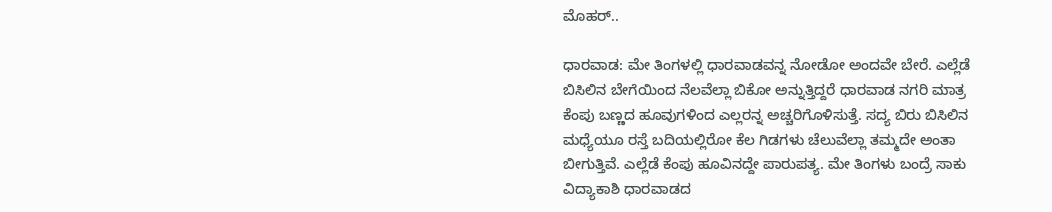ಮೊಹರ್..

ಧಾರವಾಡ: ಮೇ ತಿಂಗಳಲ್ಲಿ ಧಾರವಾಡವನ್ನ ನೋಡೋ ಅಂದವೇ ಬೇರೆ. ಎಲ್ಲೆಡೆ ಬಿಸಿಲಿನ ಬೇಗೆಯಿಂದ ನೆಲವೆಲ್ಲಾ ಬಿಕೋ ಅನ್ನುತ್ತಿದ್ದರೆ ಧಾರವಾಡ ನಗರಿ ಮಾತ್ರ ಕೆಂಪು ಬಣ್ಣದ ಹೂವುಗಳಿಂದ ಎಲ್ಲರನ್ನ ಅಚ್ಚರಿಗೊಳಿಸುತ್ತೆ. ಸದ್ಯ ಬಿರು ಬಿಸಿಲಿನ ಮಧ್ಯೆಯೂ ರಸ್ತೆ ಬದಿಯಲ್ಲಿರೋ ಕೆಲ ಗಿಡಗಳು ಚೆಲುವೆಲ್ಲಾ ತಮ್ಮದೇ ಅಂತಾ ಬೀಗುತ್ತಿವೆ. ಎಲ್ಲೆಡೆ ಕೆಂಪು ಹೂವಿನದ್ದೇ ಪಾರುಪತ್ಯ. ಮೇ ತಿಂಗಳು ಬಂದ್ರೆ ಸಾಕು ವಿದ್ಯಾಕಾಶಿ ಧಾರವಾಡದ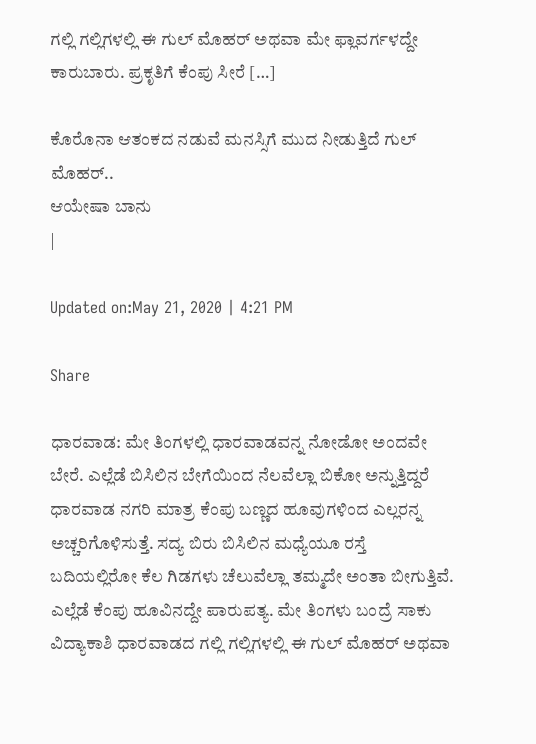ಗಲ್ಲಿ ಗಲ್ಲಿಗಳಲ್ಲಿ ಈ ಗುಲ್ ಮೊಹರ್ ಅಥವಾ ಮೇ ಫ್ಲಾವರ್ಗಳದ್ದೇ ಕಾರುಬಾರು. ಪ್ರಕೃತಿಗೆ ಕೆಂಪು ಸೀರೆ […]

ಕೊರೊನಾ ಆತಂಕದ ನಡುವೆ ಮನಸ್ಸಿಗೆ ಮುದ ನೀಡುತ್ತಿದೆ ಗುಲ್ ಮೊಹರ್..
ಆಯೇಷಾ ಬಾನು
|

Updated on:May 21, 2020 | 4:21 PM

Share

ಧಾರವಾಡ: ಮೇ ತಿಂಗಳಲ್ಲಿ ಧಾರವಾಡವನ್ನ ನೋಡೋ ಅಂದವೇ ಬೇರೆ. ಎಲ್ಲೆಡೆ ಬಿಸಿಲಿನ ಬೇಗೆಯಿಂದ ನೆಲವೆಲ್ಲಾ ಬಿಕೋ ಅನ್ನುತ್ತಿದ್ದರೆ ಧಾರವಾಡ ನಗರಿ ಮಾತ್ರ ಕೆಂಪು ಬಣ್ಣದ ಹೂವುಗಳಿಂದ ಎಲ್ಲರನ್ನ ಅಚ್ಚರಿಗೊಳಿಸುತ್ತೆ. ಸದ್ಯ ಬಿರು ಬಿಸಿಲಿನ ಮಧ್ಯೆಯೂ ರಸ್ತೆ ಬದಿಯಲ್ಲಿರೋ ಕೆಲ ಗಿಡಗಳು ಚೆಲುವೆಲ್ಲಾ ತಮ್ಮದೇ ಅಂತಾ ಬೀಗುತ್ತಿವೆ. ಎಲ್ಲೆಡೆ ಕೆಂಪು ಹೂವಿನದ್ದೇ ಪಾರುಪತ್ಯ. ಮೇ ತಿಂಗಳು ಬಂದ್ರೆ ಸಾಕು ವಿದ್ಯಾಕಾಶಿ ಧಾರವಾಡದ ಗಲ್ಲಿ ಗಲ್ಲಿಗಳಲ್ಲಿ ಈ ಗುಲ್ ಮೊಹರ್ ಅಥವಾ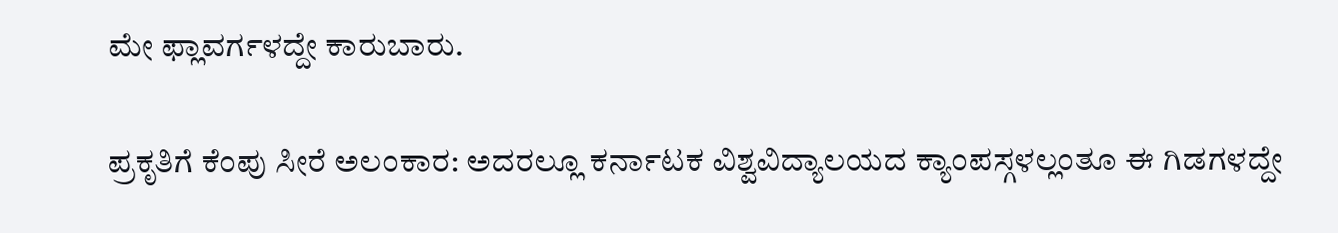ಮೇ ಫ್ಲಾವರ್ಗಳದ್ದೇ ಕಾರುಬಾರು.

ಪ್ರಕೃತಿಗೆ ಕೆಂಪು ಸೀರೆ ಅಲಂಕಾರ: ಅದರಲ್ಲೂ ಕರ್ನಾಟಕ ವಿಶ್ವವಿದ್ಯಾಲಯದ ಕ್ಯಾಂಪಸ್ಗಳಲ್ಲಂತೂ ಈ ಗಿಡಗಳದ್ದೇ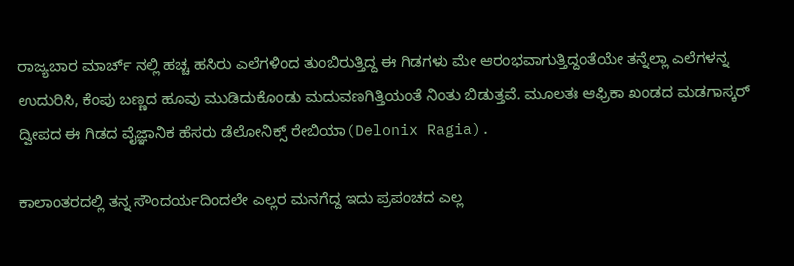ರಾಜ್ಯಬಾರ ಮಾರ್ಚ್ ನಲ್ಲಿ ಹಚ್ಚ ಹಸಿರು ಎಲೆಗಳಿಂದ ತುಂಬಿರುತ್ತಿದ್ದ ಈ ಗಿಡಗಳು ಮೇ ಆರಂಭವಾಗುತ್ತಿದ್ದಂತೆಯೇ ತನ್ನೆಲ್ಲಾ ಎಲೆಗಳನ್ನ ಉದುರಿಸಿ, ಕೆಂಪು ಬಣ್ಣದ ಹೂವು ಮುಡಿದುಕೊಂಡು ಮದುವಣಗಿತ್ತಿಯಂತೆ ನಿಂತು ಬಿಡುತ್ತವೆ. ಮೂಲತಃ ಆಫ್ರಿಕಾ ಖಂಡದ ಮಡಗಾಸ್ಕರ್ ದ್ವೀಪದ ಈ ಗಿಡದ ವೈಜ್ಞಾನಿಕ ಹೆಸರು ಡೆಲೋನಿಕ್ಸ್ ರೇಬಿಯಾ(Delonix Ragia).

ಕಾಲಾಂತರದಲ್ಲಿ ತನ್ನ ಸೌಂದರ್ಯದಿಂದಲೇ ಎಲ್ಲರ ಮನಗೆದ್ದ ಇದು ಪ್ರಪಂಚದ ಎಲ್ಲ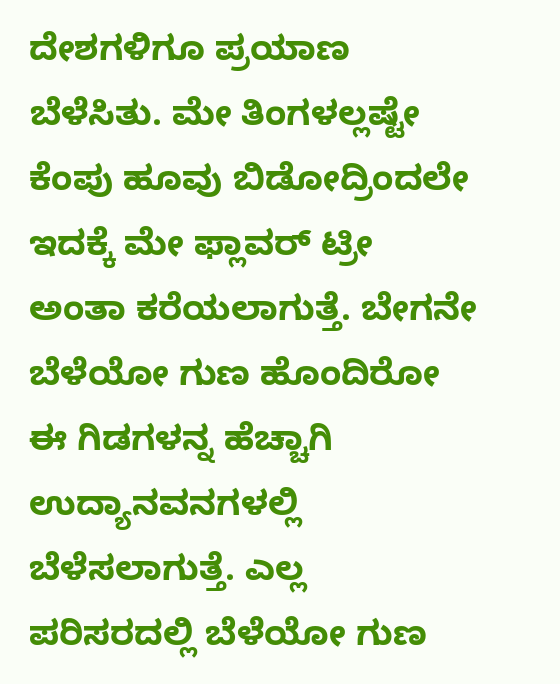ದೇಶಗಳಿಗೂ ಪ್ರಯಾಣ ಬೆಳೆಸಿತು. ಮೇ ತಿಂಗಳಲ್ಲಷ್ಟೇ ಕೆಂಪು ಹೂವು ಬಿಡೋದ್ರಿಂದಲೇ ಇದಕ್ಕೆ ಮೇ ಫ್ಲಾವರ್ ಟ್ರೀ ಅಂತಾ ಕರೆಯಲಾಗುತ್ತೆ. ಬೇಗನೇ ಬೆಳೆಯೋ ಗುಣ ಹೊಂದಿರೋ ಈ ಗಿಡಗಳನ್ನ ಹೆಚ್ಚಾಗಿ ಉದ್ಯಾನವನಗಳಲ್ಲಿ ಬೆಳೆಸಲಾಗುತ್ತೆ. ಎಲ್ಲ ಪರಿಸರದಲ್ಲಿ ಬೆಳೆಯೋ ಗುಣ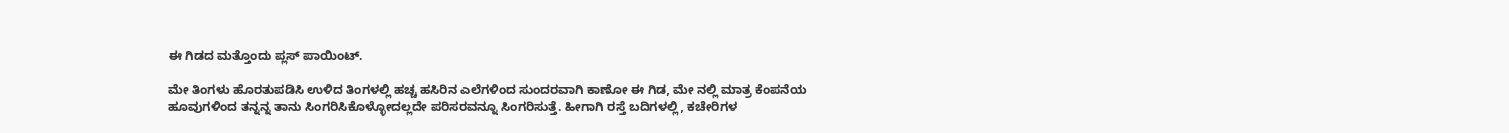ಈ ಗಿಡದ ಮತ್ತೊಂದು ಪ್ಲಸ್ ಪಾಯಿಂಟ್.

ಮೇ ತಿಂಗಳು ಹೊರತುಪಡಿಸಿ ಉಳಿದ ತಿಂಗಳಲ್ಲಿ ಹಚ್ಚ ಹಸಿರಿನ ಎಲೆಗಳಿಂದ ಸುಂದರವಾಗಿ ಕಾಣೋ ಈ ಗಿಡ, ಮೇ ನಲ್ಲಿ ಮಾತ್ರ ಕೆಂಪನೆಯ ಹೂವುಗಳಿಂದ ತನ್ನನ್ನ ತಾನು ಸಿಂಗರಿಸಿಕೊಳ್ಳೋದಲ್ಲದೇ ಪರಿಸರವನ್ನೂ ಸಿಂಗರಿಸುತ್ತೆ. ಹೀಗಾಗಿ ರಸ್ತೆ ಬದಿಗಳಲ್ಲಿ, ಕಚೇರಿಗಳ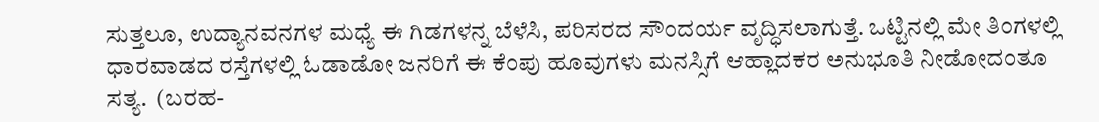ಸುತ್ತಲೂ, ಉದ್ಯಾನವನಗಳ ಮಧ್ಯೆ ಈ ಗಿಡಗಳನ್ನ ಬೆಳೆಸಿ, ಪರಿಸರದ ಸೌಂದರ್ಯ ವೃದ್ಧಿಸಲಾಗುತ್ತೆ. ಒಟ್ಟಿನಲ್ಲಿ ಮೇ ತಿಂಗಳಲ್ಲಿ ಧಾರವಾಡದ ರಸ್ತೆಗಳಲ್ಲಿ ಓಡಾಡೋ ಜನರಿಗೆ ಈ ಕೆಂಪು ಹೂವುಗಳು ಮನಸ್ಸಿಗೆ ಆಹ್ಲಾದಕರ ಅನುಭೂತಿ ನೀಡೋದಂತೂ ಸತ್ಯ.  (ಬರಹ-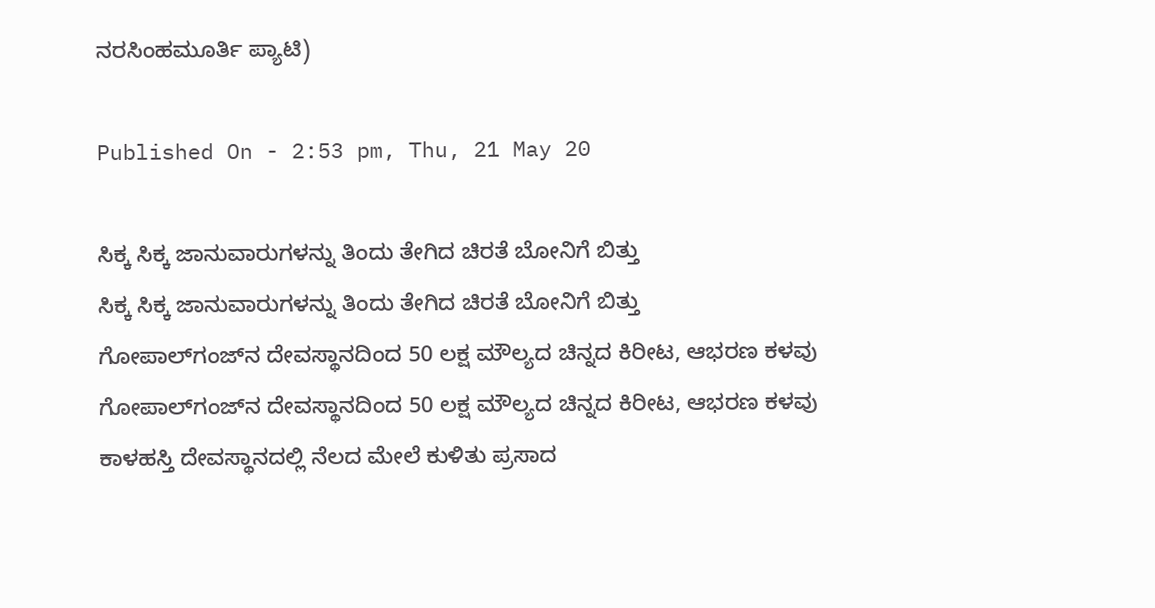ನರಸಿಂಹಮೂರ್ತಿ ಪ್ಯಾಟಿ)

Published On - 2:53 pm, Thu, 21 May 20

ಸಿಕ್ಕ ಸಿಕ್ಕ ಜಾನುವಾರುಗಳನ್ನು ತಿಂದು ತೇಗಿದ ಚಿರತೆ ಬೋನಿಗೆ ಬಿತ್ತು
ಸಿಕ್ಕ ಸಿಕ್ಕ ಜಾನುವಾರುಗಳನ್ನು ತಿಂದು ತೇಗಿದ ಚಿರತೆ ಬೋನಿಗೆ ಬಿತ್ತು
ಗೋಪಾಲ್‌ಗಂಜ್‌ನ ದೇವಸ್ಥಾನದಿಂದ 50 ಲಕ್ಷ ಮೌಲ್ಯದ ಚಿನ್ನದ ಕಿರೀಟ, ಆಭರಣ ಕಳವು
ಗೋಪಾಲ್‌ಗಂಜ್‌ನ ದೇವಸ್ಥಾನದಿಂದ 50 ಲಕ್ಷ ಮೌಲ್ಯದ ಚಿನ್ನದ ಕಿರೀಟ, ಆಭರಣ ಕಳವು
ಕಾಳಹಸ್ತಿ ದೇವಸ್ಥಾನದಲ್ಲಿ ನೆಲದ ಮೇಲೆ ಕುಳಿತು ಪ್ರಸಾದ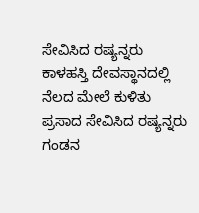ಸೇವಿಸಿದ ರಷ್ಯನ್ನರು
ಕಾಳಹಸ್ತಿ ದೇವಸ್ಥಾನದಲ್ಲಿ ನೆಲದ ಮೇಲೆ ಕುಳಿತು ಪ್ರಸಾದ ಸೇವಿಸಿದ ರಷ್ಯನ್ನರು
ಗಂಡನ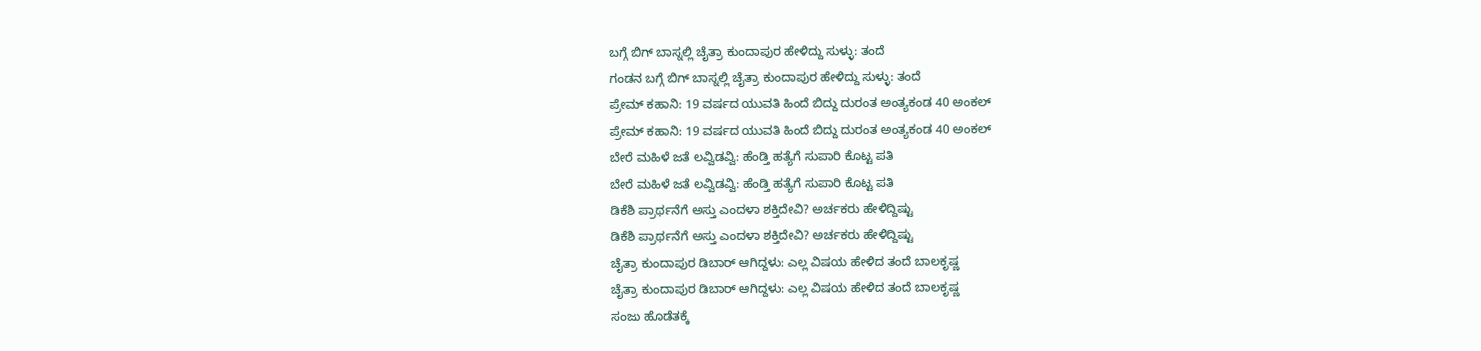ಬಗ್ಗೆ ಬಿಗ್ ಬಾಸ್ನಲ್ಲಿ ಚೈತ್ರಾ ಕುಂದಾಪುರ ಹೇಳಿದ್ದು ಸುಳ್ಳು: ತಂದೆ
ಗಂಡನ ಬಗ್ಗೆ ಬಿಗ್ ಬಾಸ್ನಲ್ಲಿ ಚೈತ್ರಾ ಕುಂದಾಪುರ ಹೇಳಿದ್ದು ಸುಳ್ಳು: ತಂದೆ
ಪ್ರೇಮ್ ಕಹಾನಿ: 19 ವರ್ಷದ ಯುವತಿ ಹಿಂದೆ ಬಿದ್ದು ದುರಂತ ಅಂತ್ಯಕಂಡ 40 ಅಂಕಲ್
ಪ್ರೇಮ್ ಕಹಾನಿ: 19 ವರ್ಷದ ಯುವತಿ ಹಿಂದೆ ಬಿದ್ದು ದುರಂತ ಅಂತ್ಯಕಂಡ 40 ಅಂಕಲ್
ಬೇರೆ ಮಹಿಳೆ ಜತೆ ಲವ್ವಿಡವ್ವಿ: ಹೆಂಡ್ತಿ ಹತ್ಯೆಗೆ ಸುಪಾರಿ ಕೊಟ್ಟ ಪತಿ
ಬೇರೆ ಮಹಿಳೆ ಜತೆ ಲವ್ವಿಡವ್ವಿ: ಹೆಂಡ್ತಿ ಹತ್ಯೆಗೆ ಸುಪಾರಿ ಕೊಟ್ಟ ಪತಿ
ಡಿಕೆಶಿ ಪ್ರಾರ್ಥನೆಗೆ ಅಸ್ತು ಎಂದಳಾ ಶಕ್ತಿದೇವಿ? ಅರ್ಚಕರು ಹೇಳಿದ್ದಿಷ್ಟು
ಡಿಕೆಶಿ ಪ್ರಾರ್ಥನೆಗೆ ಅಸ್ತು ಎಂದಳಾ ಶಕ್ತಿದೇವಿ? ಅರ್ಚಕರು ಹೇಳಿದ್ದಿಷ್ಟು
ಚೈತ್ರಾ ಕುಂದಾಪುರ ಡಿಬಾರ್ ಆಗಿದ್ದಳು: ಎಲ್ಲ ವಿಷಯ ಹೇಳಿದ ತಂದೆ ಬಾಲಕೃಷ್ಣ
ಚೈತ್ರಾ ಕುಂದಾಪುರ ಡಿಬಾರ್ ಆಗಿದ್ದಳು: ಎಲ್ಲ ವಿಷಯ ಹೇಳಿದ ತಂದೆ ಬಾಲಕೃಷ್ಣ
ಸಂಜು ಹೊಡೆತಕ್ಕೆ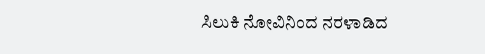ಸಿಲುಕಿ ನೋವಿನಿಂದ ನರಳಾಡಿದ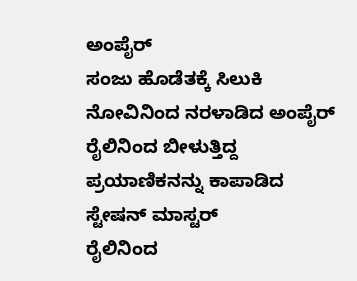ಅಂಪೈರ್
ಸಂಜು ಹೊಡೆತಕ್ಕೆ ಸಿಲುಕಿ ನೋವಿನಿಂದ ನರಳಾಡಿದ ಅಂಪೈರ್
ರೈಲಿನಿಂದ ಬೀಳುತ್ತಿದ್ದ ಪ್ರಯಾಣಿಕನನ್ನು ಕಾಪಾಡಿದ ಸ್ಟೇಷನ್ ಮಾಸ್ಟರ್
ರೈಲಿನಿಂದ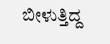ಬೀಳುತ್ತಿದ್ದ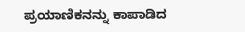ಪ್ರಯಾಣಿಕನನ್ನು ಕಾಪಾಡಿದ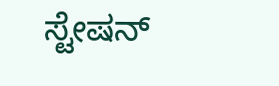ಸ್ಟೇಷನ್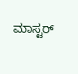ಮಾಸ್ಟರ್